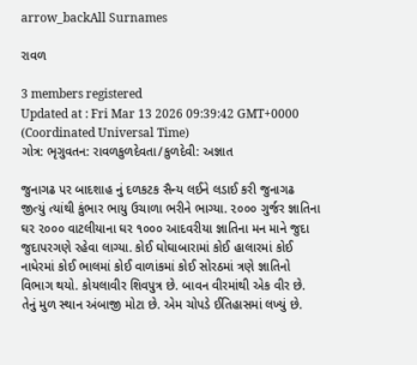arrow_backAll Surnames

રાવળ

3 members registered
Updated at : Fri Mar 13 2026 09:39:42 GMT+0000 (Coordinated Universal Time)
ગોત્ર: ભૃગુવતન: રાવળકુળદેવતા/કુળદેવી: અજ્ઞાત

જુનાગઢ પર બાદશાહ નું દળકટક સૈન્ય લઈને લડાઈ કરી જુનાગઢ જીત્યું ત્યાંથી કુંભાર ભાયુ ઉચાળા ભરીને ભાગ્યા. ૨૦૦૦ ગુર્જર જ્ઞાતિના ઘર ૨૦૦૦ વાટલીયાના ઘર ૧૦૦૦ આદવરીયા જ્ઞાતિના મન માને જુદા જુદાપરગણે રહેવા લાગ્યા. કોઈ ઘોઘાબારામાં કોઈ હાલારમાં કોઈ નાધેરમાં કોઈ ભાલમાં કોઈ વાળાંકમાં કોઈ સોરઠમાં ત્રણે જ્ઞાતિનો વિભાગ થયો. કોયલાવીર શિવપુત્ર છે. બાવન વીરમાંથી એક વીર છે. તેનું મુળ સ્થાન અંબાજી મોટા છે. એમ ચોપડે ઈતિહાસમાં લખ્યું છે.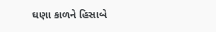ઘણા કાળને હિસાબે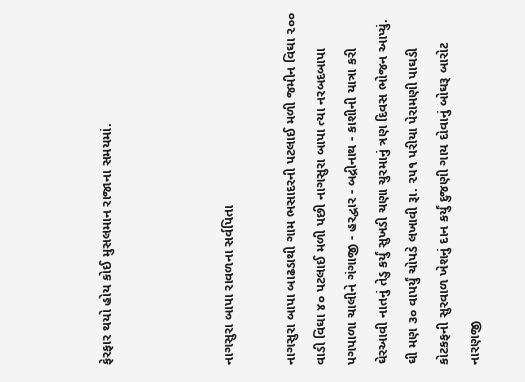ફેરફાર થયો હોય કોઈ મુસલમાન રાજાના સમયમાં.



નાગસુરા બાપા રાવળના સર્વપિતા

નાગસુરા બાપા બાઢડાથી ગામ ભસાદરની પટલાઈ મળી જમીન વિઘા ૨૦૦ વાડી વિઘા ૪૦ પટલાઈ મળી પછી નાગસુરા બાપા ત્યા નરબદબાપા પગપાળા ચાલીને ગંગાજી - હરદ્વાર - બદ્રીનાથ - કાશીની યાત્રા કરી ઘેરઆવી નાતનું તેડુ કર્યું સુખડી ચણા ચુરમાનું ત્રણ દિવસ ભોજન આપ્યું. ઘી મણ ૩૦ વાપર્યું ચોપડે લખાવી રૂા. ૨૫૧ પરીયા પેરામણી પાઘડી કોટકફની સુરવાળ ખેશનું દાન કર્યું દુજણી ગાય દોવાનું બોઘરૂ બારોટ નારણજી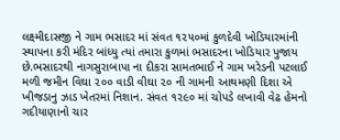લક્ષ્મીદાસજી ને ગામ ભસાદર માં સંવત ૧૨૫૦માં કુળદેવી ખોડિયારમાંની સ્થાપના કરી મંદિર બાંધ્યુ ત્યાં તમારા કુળમાં ભસાદરના ખોડિયાર પુજાય છે.ભસાદરથી નાગસુરાબાપા ના દીકરા સામતભાઈ ને ગામ ખરેડની પટલાઈ મળી જમીન વિઘા ૨૦૦ વાડી વીઘા ૨૦ ની ગામની આથમણી દિશા એ ખીજડાનુ ઝાડ ખેતરમાં નિશાન. સંવત ૧૨૯૦ માં ચોપડે લખાવી વેઢ હેમનો ગદીયાણાનો ચાર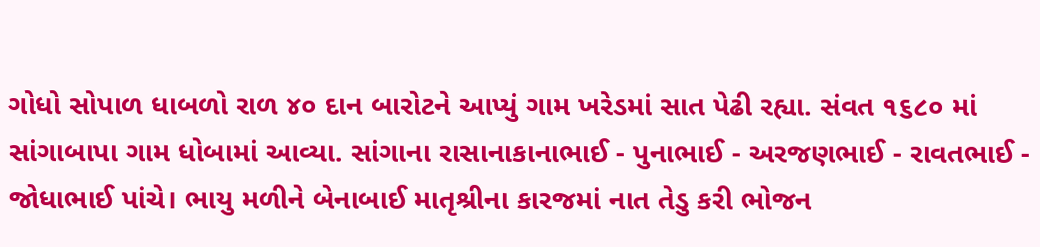ગોધો સોપાળ ધાબળો રાળ ૪૦ દાન બારોટને આપ્યું ગામ ખરેડમાં સાત પેઢી રહ્યા. સંવત ૧૬૮૦ માં સાંગાબાપા ગામ ધોબામાં આવ્યા. સાંગાના રાસાનાકાનાભાઈ - પુનાભાઈ - અરજણભાઈ - રાવતભાઈ - જોધાભાઈ પાંચે। ભાયુ મળીને બેનાબાઈ માતૃશ્રીના કારજમાં નાત તેડુ કરી ભોજન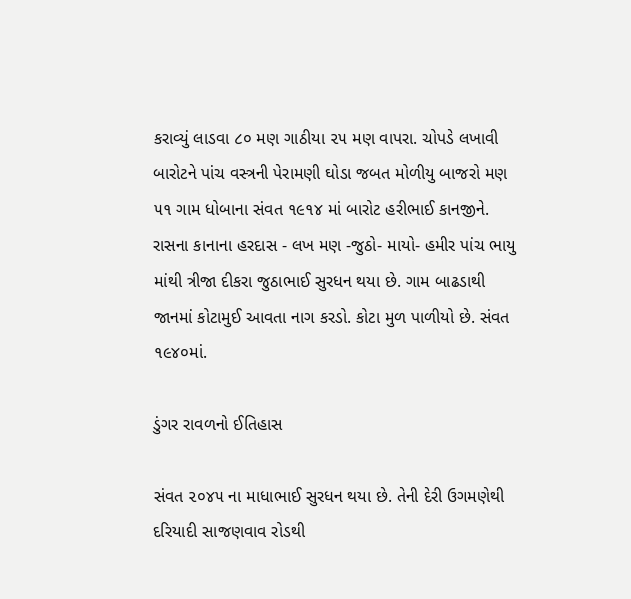કરાવ્યું લાડવા ૮૦ મણ ગાઠીયા ૨૫ મણ વાપરા. ચોપડે લખાવી બારોટને પાંચ વસ્ત્રની પેરામણી ઘોડા જબત મોળીયુ બાજરો મણ ૫૧ ગામ ધોબાના સંવત ૧૯૧૪ માં બારોટ હરીભાઈ કાનજીને. રાસના કાનાના હરદાસ - લખ મણ -જુઠો- માયો- હમીર પાંચ ભાયુ માંથી ત્રીજા દીકરા જુઠાભાઈ સુરધન થયા છે. ગામ બાઢડાથી જાનમાં કોટામુઈ આવતા નાગ કરડો. કોટા મુળ પાળીયો છે. સંવત ૧૯૪૦માં.

ડુંગર રાવળનો ઈતિહાસ

સંવત ૨૦૪૫ ના માધાભાઈ સુરધન થયા છે. તેની દેરી ઉગમણેથી દરિયાદી સાજણવાવ રોડથી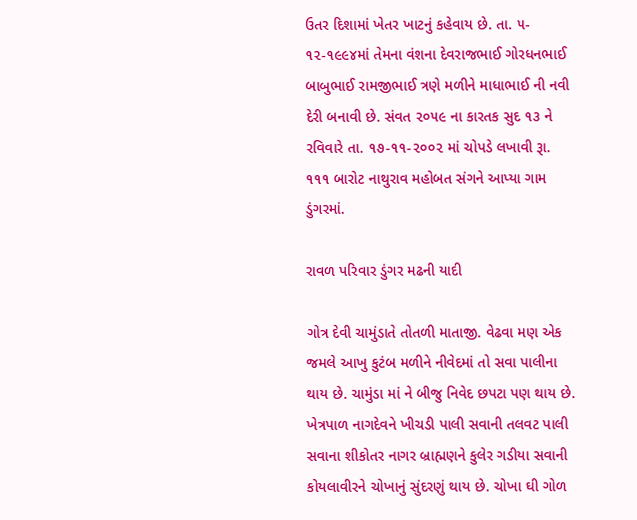ઉતર દિશામાં ખેતર ખાટનું કહેવાય છે. તા. ૫- ૧૨-૧૯૯૪માં તેમના વંશના દેવરાજભાઈ ગોરધનભાઈ બાબુભાઈ રામજીભાઈ ત્રણે મળીને માધાભાઈ ની નવી દેરી બનાવી છે. સંવત ૨૦૫૯ ના કારતક સુદ ૧૩ ને રવિવારે તા. ૧૭-૧૧-૨૦૦૨ માં ચોપડે લખાવી રૂા. ૧૧૧ બારોટ નાથુરાવ મહોબત સંગને આપ્યા ગામ ડુંગરમાં.

રાવળ પરિવાર ડુંગર મઢની યાદી

ગોત્ર દેવી ચામુંડાતે તોતળી માતાજી. વેઢવા મણ એક જમલે આખુ કુટંબ મળીને નીવેદમાં તો સવા પાલીના થાય છે. ચામુંડા માં ને બીજુ નિવેદ છપટા પણ થાય છે. ખેત્રપાળ નાગદેવને ખીચડી પાલી સવાની તલવટ પાલી સવાના શીકોતર નાગર બ્રાહ્મણને કુલેર ગડીયા સવાની કોયલાવીરને ચોખાનું સુંદરણું થાય છે. ચોખા ઘી ગોળ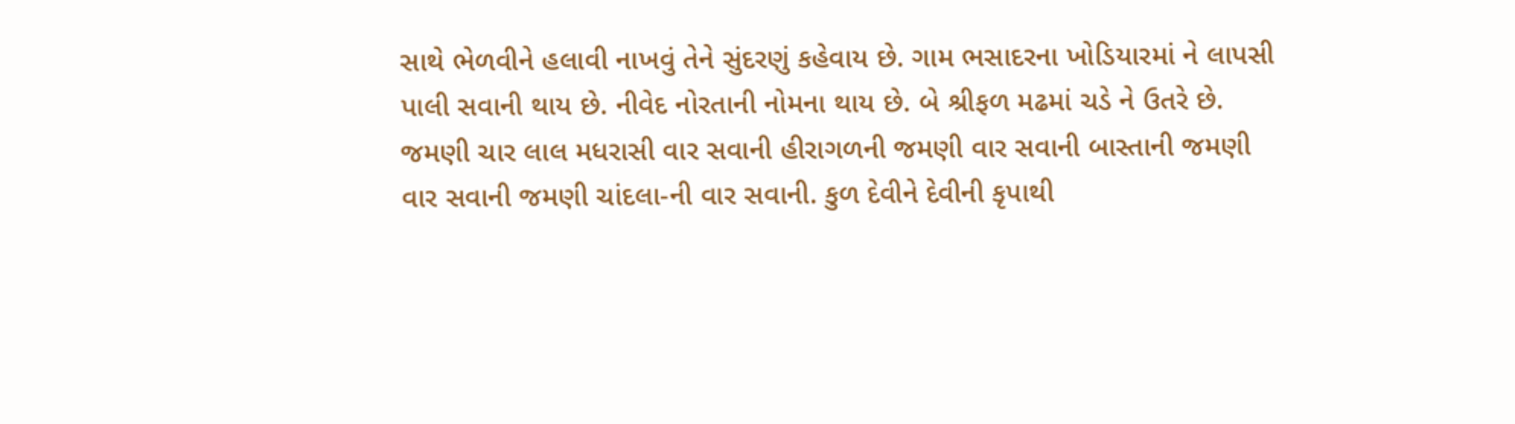સાથે ભેળવીને હલાવી નાખવું તેને સુંદરણું કહેવાય છે. ગામ ભસાદરના ખોડિયારમાં ને લાપસી પાલી સવાની થાય છે. નીવેદ નોરતાની નોમના થાય છે. બે શ્રીફળ મઢમાં ચડે ને ઉતરે છે. જમણી ચાર લાલ મધરાસી વાર સવાની હીરાગળની જમણી વાર સવાની બાસ્તાની જમણી વાર સવાની જમણી ચાંદલા-ની વાર સવાની. કુળ દેવીને દેવીની કૃપાથી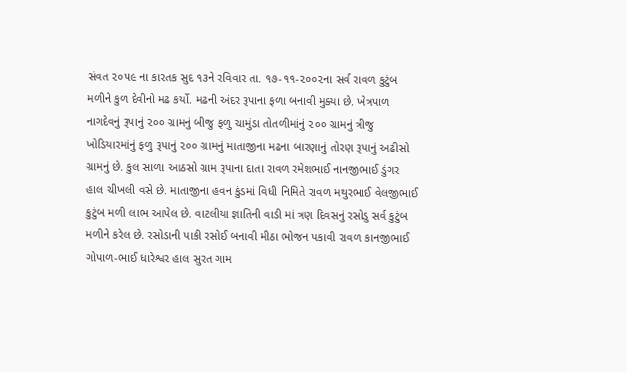સંવત ૨૦૫૯ ના કારતક સુદ ૧૩ને રવિવાર તા. ૧૭-૧૧-૨૦૦૨ના સર્વ રાવળ કુટુંબ મળીને કુળ દેવીનો મઢ કર્યો. મઢની અંદર રૂપાના ફળા બનાવી મુક્યા છે. ખેત્રપાળ નાગદેવનું રૂપાનું ૨૦૦ ગ્રામનું બીજુ ફળુ ચામુંડા તોતળીમાંનું ૨૦૦ ગ્રામનું ત્રીજુ ખોડિયારમાંનું ફળુ રૂપાનું ૨૦૦ ગ્રામનું માતાજીના મઢના બારણાનું તોરણ રૂપાનું અઢીસો ગ્રામનું છે. કુલ સાળા આઠસો ગ્રામ રૂપાના દાતા રાવળ રમેશભાઈ નાનજીભાઈ ડુંગર હાલ ચીખલી વસે છે. માતાજીના હવન કુંડમાં વિધી નિમિતે રાવળ મથુરભાઈ વેલજીભાઈ કુટુંબ મળી લાભ આપેલ છે. વાટલીયા જ્ઞાતિની વાડી માં ત્રણ દિવસનું રસોડુ સર્વ કુટુંબ મળીને કરેલ છે. રસોડાની પાકી રસોઈ બનાવી મીઠા ભોજન પકાવી રાવળ કાનજીભાઈ ગોપાળ-ભાઈ ધારેશ્વર હાલ સુરત ગામ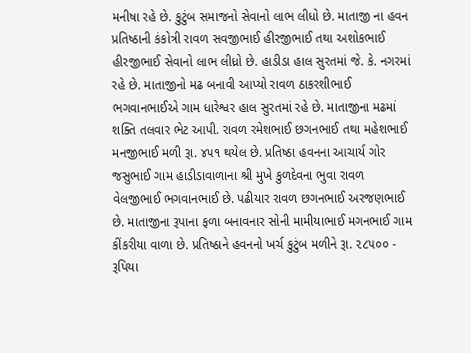મનીષા રહે છે. કુટુંબ સમાજનો સેવાનો લાભ લીધો છે. માતાજી ના હવન પ્રતિષ્ઠાની કંકોત્રી રાવળ સવજીભાઈ હીરજીભાઈ તથા અશોકભાઈ હીરજીભાઈ સેવાનો લાભ લીધ્રો છે. હાડીડા હાલ સુરતમાં જે. કે. નગરમાં રહે છે. માતાજીનો મઢ બનાવી આપ્યો રાવળ ઠાકરશીભાઈ ભગવાનભાઈએ ગામ ધારેશ્વર હાલ સુરતમાં રહે છે. માતાજીના મઢમાં શક્તિ તલવાર ભેટ આપી. રાવળ રમેશભાઈ છગનભાઈ તથા મહેશભાઈ મનજીભાઈ મળી રૂા. ૪૫૧ થયેલ છે. પ્રતિષ્ઠા હવનના આચાર્ય ગોર જસુભાઈ ગામ હાડીડાવાળાના શ્રી મુખે કુળદેવના ભુવા રાવળ વેલજીભાઈ ભગવાનભાઈ છે. પઢીયાર રાવળ છગનભાઈ અરજણભાઈ છે. માતાજીના રૂપાના ફળા બનાવનાર સોની મામીયાભાઈ મગનભાઈ ગામ કીંકરીયા વાળા છે. પ્રતિષ્ઠાને હવનનો ખર્ચ કુટુંબ મળીને રૂા. ૨૮૫૦૦ - રૂપિયા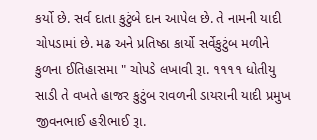કર્યો છે. સર્વ દાતા કુટુંબે દાન આપેલ છે. તે નામની યાદી ચોપડામાં છે. મઢ અને પ્રતિષ્ઠા કાર્યો સર્વેકુટુંબ મળીને કુળના ઈતિહાસમા " ચોપડે લખાવી રૂા. ૧૧૧૧ ધોતીયુ સાડી તે વખતે હાજર કુટુંબ રાવળની ડાયરાની યાદી પ્રમુખ જીવનભાઈ હરીભાઈ રૂા.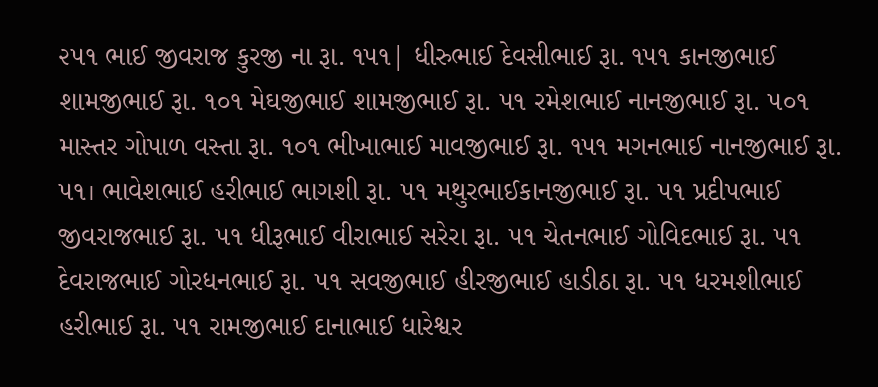૨૫૧ ભાઈ જીવરાજ કુરજી ના રૂા. ૧૫૧| ધીરુભાઈ દેવસીભાઈ રૂા. ૧૫૧ કાનજીભાઈ શામજીભાઈ રૂા. ૧૦૧ મેઘજીભાઈ શામજીભાઈ રૂા. ૫૧ રમેશભાઈ નાનજીભાઈ રૂા. ૫૦૧ માસ્તર ગોપાળ વસ્તા રૂા. ૧૦૧ ભીખાભાઈ માવજીભાઈ રૂા. ૧૫૧ મગનભાઈ નાનજીભાઈ રૂા. ૫૧। ભાવેશભાઈ હરીભાઈ ભાગશી રૂા. ૫૧ મથુરભાઈકાનજીભાઈ રૂા. ૫૧ પ્રદીપભાઈ જીવરાજભાઈ રૂા. ૫૧ ધીરૂભાઈ વીરાભાઈ સરેરા રૂા. ૫૧ ચેતનભાઈ ગોવિદભાઈ રૂા. ૫૧ દેવરાજભાઈ ગોરધનભાઈ રૂા. ૫૧ સવજીભાઈ હીરજીભાઈ હાડીઠા રૂા. ૫૧ ધરમશીભાઈ હરીભાઈ રૂા. ૫૧ રામજીભાઈ દાનાભાઈ ધારેશ્વર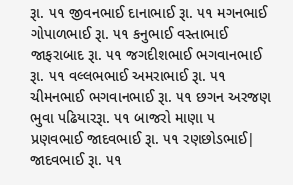રૂા. ૫૧ જીવનભાઈ દાનાભાઈ રૂા. ૫૧ મગનભાઈ ગોપાળભાઈ રૂા. ૫૧ કનુભાઈ વસ્તાભાઈ જાફરાબાદ રૂા. ૫૧ જગદીશભાઈ ભગવાનભાઈ રૂા. ૫૧ વલ્લભભાઈ અમરાભાઈ રૂા. ૫૧ ચીમનભાઈ ભગવાનભાઈ રૂા. ૫૧ છગન અરજણ ભુવા પઢિયારરૂા. ૫૧ બાજરો માણા ૫ પ્રણવભાઈ જાદવભાઈ રૂા. ૫૧ રણછોડભાઈ| જાદવભાઈ રૂા. ૫૧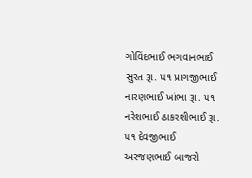ગોવિંદભાઈ ભગવાનભાઈ સુરત રૂા. ૫૧ પ્રાગજીભાઈ નારણભાઈ ખાંભા રૂા. ૫૧ નરેશભાઈ ઠાકરશીભાઈ રૂા. ૫૧ દેવજીભાઈ અરજણભાઈ બાજરો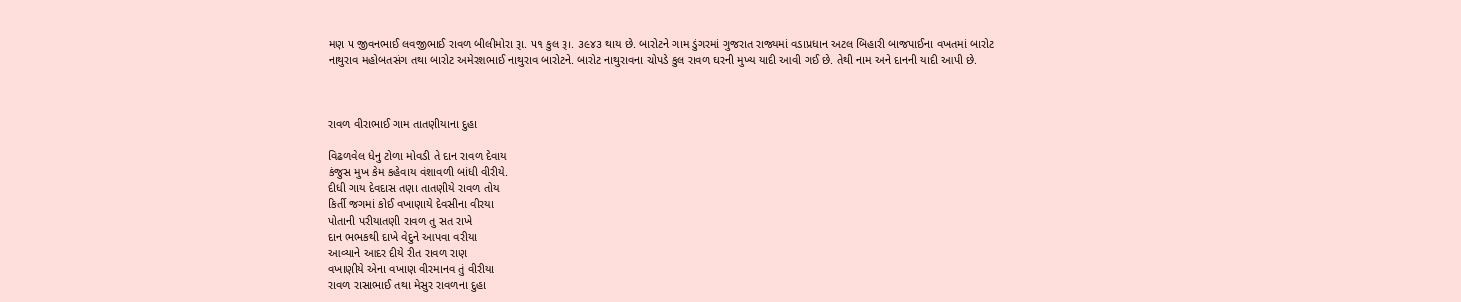મણ ૫ જીવનભાઈ લવજીભાઈ રાવળ બીલીમોરા રૂા. ૫૧ કુલ રૂ।. ૩૯૪૩ થાય છે. બારોટને ગામ ડુંગરમાં ગુજરાત રાજ્યમાં વડાપ્રધાન અટલ બિહારી બાજપાઈના વખતમાં બારોટ નાથુરાવ મહોબતસંગ તથા બારોટ અમેરશભાઈ નાથુરાવ બારોટને. બારોટ નાથુરાવના ચોપડે કુલ રાવળ ઘરની મુખ્ય યાદી આવી ગઈ છે. તેથી નામ અને દાનની યાદી આપી છે.



રાવળ વીરાભાઈ ગામ તાતણીયાના દુહા

વિઢળવેલ ધેનુ ટોળા મોવડી તે દાન રાવળ દેવાય
કંજુસ મુખ કેમ કહેવાય વંશાવળી બાંધી વીરીયે.
દીધી ગાય દેવદાસ તણા તાતણીયે રાવળ તોય
કિર્તી જગમાં કોઈ વખાણાયે દેવસીના વીરયા
પોતાની પરીયાતણી રાવળ તુ સત રાખે
દાન ભભકથી દાખે વેદુને આપવા વરીયા
આવ્યાને આદર દીયે રીત રાવળ રાણ
વખાણીયે એના વખાણ વીરમાનવ તું વીરીયા
રાવળ રાસાભાઈ તથા મેસુર રાવળના દુહા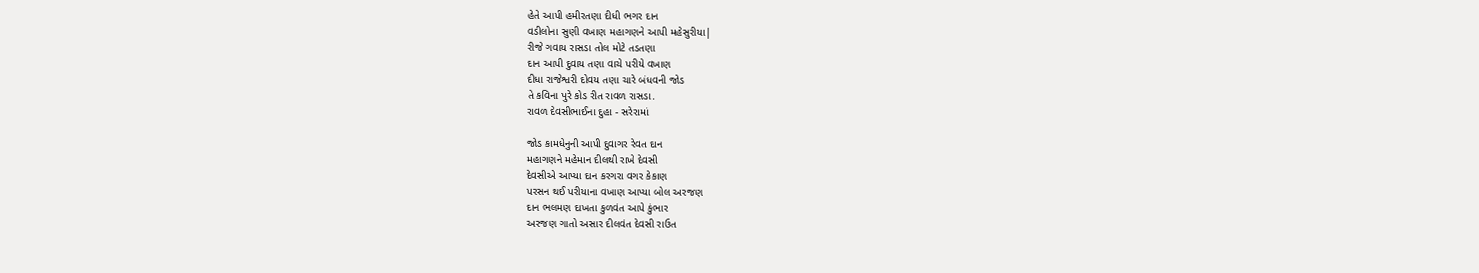હેતે આપી હમીરતણા દીધી ભગર દાન
વડીલોના સુણી વખાણ મહાગણને આપી મહેસુરીયા|
રીજે ગવાય રાસડા તોલ મોટે તડતણા
દાન આપી દુવાય તણા વાચે પરીયે વખાણ
દીધા રાજેશ્વરી દોવય તણા ચારે બંધવની જોડ
તે કવિના પુરે કોડ રીત રાવળ રાસડા.
રાવળ દેવસીભાઈના દુહા - સરેરામાં

જોડ કામધેનુની આપી દુવાગર રેવત દાન
મહાગણને મહેમાન દીલથી રાખે દેવસી
દેવસીએ આપ્યા દાન કરગરા વગર કેકાણ
પરસન થઈ પરીયાના વખાણ આપ્યા બોલ અરજણ
દાન ભલમણ દાખતા કુળવંત આપે કુંભાર
અરજણ ગાતો અસાર દીલવંત દેવસી રાઉત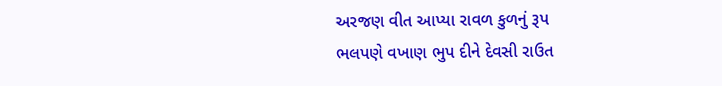અરજણ વીત આપ્યા રાવળ કુળનું રૂપ
ભલપણે વખાણ ભુપ દીને દેવસી રાઉત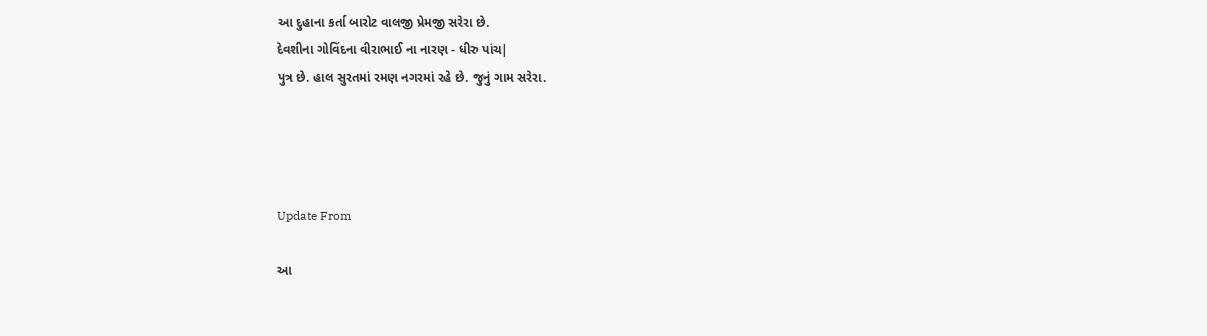આ દુહાના કર્તા બારોટ વાલજી પ્રેમજી સરેરા છે.
દેવશીના ગોવિંદના વીરાભાઈ ના નારણ - ધીરુ પાંચ|
પુત્ર છે. હાલ સુરતમાં રમણ નગરમાં રહે છે. જુનું ગામ સરેરા.




Update From

આ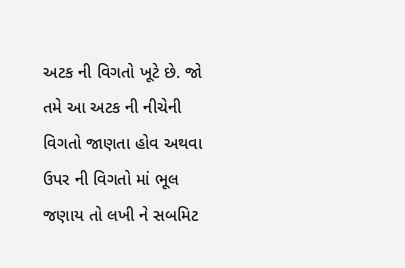અટક ની વિગતો ખૂટે છે. જો તમે આ અટક ની નીચેની વિગતો જાણતા હોવ અથવા ઉપર ની વિગતો માં ભૂલ જણાય તો લખી ને સબમિટ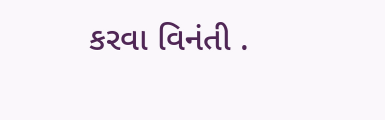કરવા વિનંતી .